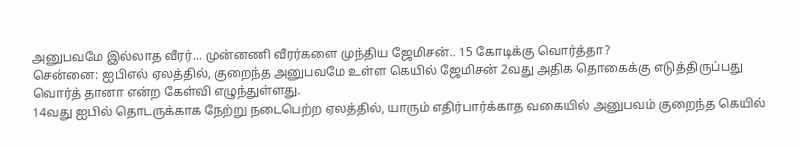அனுபவமே இல்லாத வீரர்... முன்னணி வீரர்களை முந்திய ஜேமிசன்.. 15 கோடிக்கு வொர்த்தா?
சென்னை: ஐபிஎல் ஏலத்தில், குறைந்த அனுபவமே உள்ள கெயில் ஜேமிசன் 2வது அதிக தொகைக்கு எடுத்திருப்பது வொர்த் தானா என்ற கேள்வி எழுந்துள்ளது.
14வது ஐபில் தொடருக்காக நேற்று நடைபெற்ற ஏலத்தில், யாரும் எதிர்பார்க்காத வகையில் அனுபவம் குறைந்த கெயில்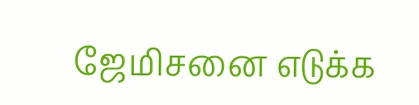ஜேமிசனை எடுக்க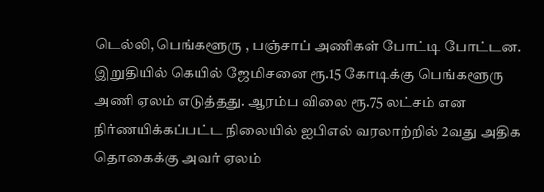டெல்லி, பெங்களூரு , பஞ்சாப் அணிகள் போட்டி போட்டன.
இறுதியில் கெயில் ஜேமிசனை ரூ.15 கோடிக்கு பெங்களூரு அணி ஏலம் எடுத்தது. ஆரம்ப விலை ரூ.75 லட்சம் என நிர்ணயிக்கப்பட்ட நிலையில் ஐபிஎல் வரலாற்றில் 2வது அதிக தொகைக்கு அவர் ஏலம்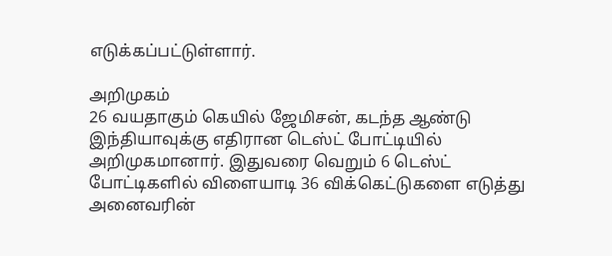எடுக்கப்பட்டுள்ளார்.

அறிமுகம்
26 வயதாகும் கெயில் ஜேமிசன், கடந்த ஆண்டு இந்தியாவுக்கு எதிரான டெஸ்ட் போட்டியில் அறிமுகமானார். இதுவரை வெறும் 6 டெஸ்ட் போட்டிகளில் விளையாடி 36 விக்கெட்டுகளை எடுத்து அனைவரின்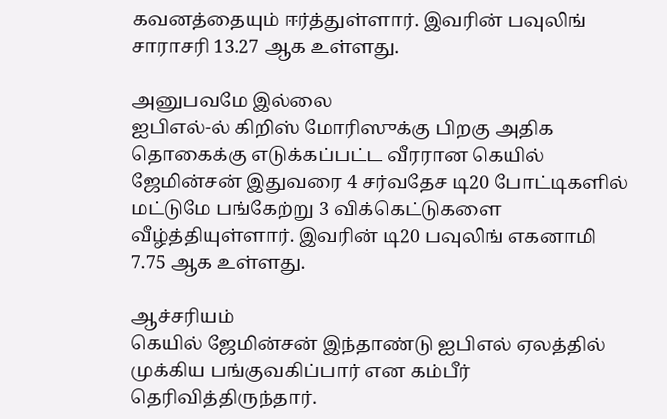கவனத்தையும் ஈர்த்துள்ளார். இவரின் பவுலிங் சாராசரி 13.27 ஆக உள்ளது.

அனுபவமே இல்லை
ஐபிஎல்-ல் கிறிஸ் மோரிஸுக்கு பிறகு அதிக தொகைக்கு எடுக்கப்பட்ட வீரரான கெயில் ஜேமின்சன் இதுவரை 4 சர்வதேச டி20 போட்டிகளில் மட்டுமே பங்கேற்று 3 விக்கெட்டுகளை வீழ்த்தியுள்ளார். இவரின் டி20 பவுலிங் எகனாமி 7.75 ஆக உள்ளது.

ஆச்சரியம்
கெயில் ஜேமின்சன் இந்தாண்டு ஐபிஎல் ஏலத்தில் முக்கிய பங்குவகிப்பார் என கம்பீர் தெரிவித்திருந்தார்.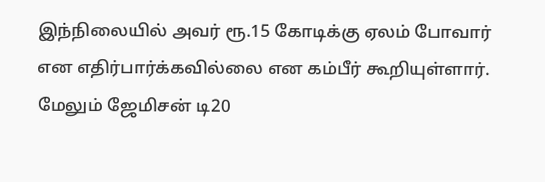இந்நிலையில் அவர் ரூ.15 கோடிக்கு ஏலம் போவார் என எதிர்பார்க்கவில்லை என கம்பீர் கூறியுள்ளார். மேலும் ஜேமிசன் டி20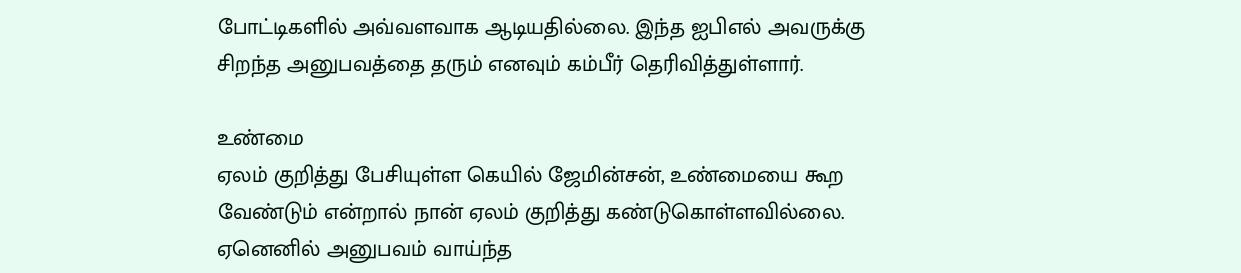போட்டிகளில் அவ்வளவாக ஆடியதில்லை. இந்த ஐபிஎல் அவருக்கு சிறந்த அனுபவத்தை தரும் எனவும் கம்பீர் தெரிவித்துள்ளார்.

உண்மை
ஏலம் குறித்து பேசியுள்ள கெயில் ஜேமின்சன், உண்மையை கூற வேண்டும் என்றால் நான் ஏலம் குறித்து கண்டுகொள்ளவில்லை. ஏனெனில் அனுபவம் வாய்ந்த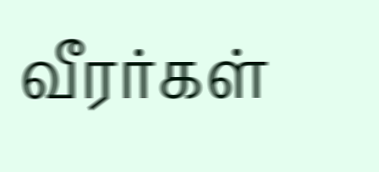வீரர்கள்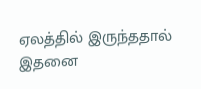ஏலத்தில் இருந்ததால் இதனை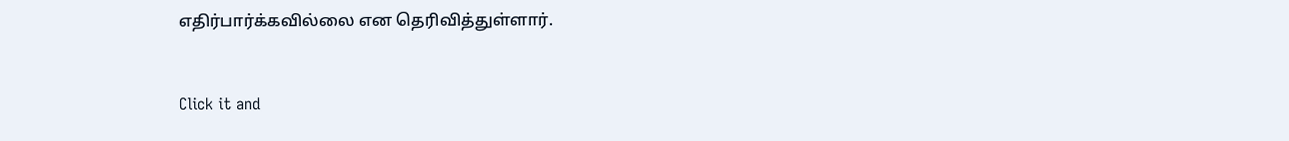எதிர்பார்க்கவில்லை என தெரிவித்துள்ளார்.


Click it and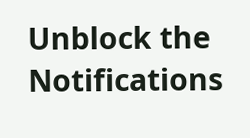Unblock the Notifications